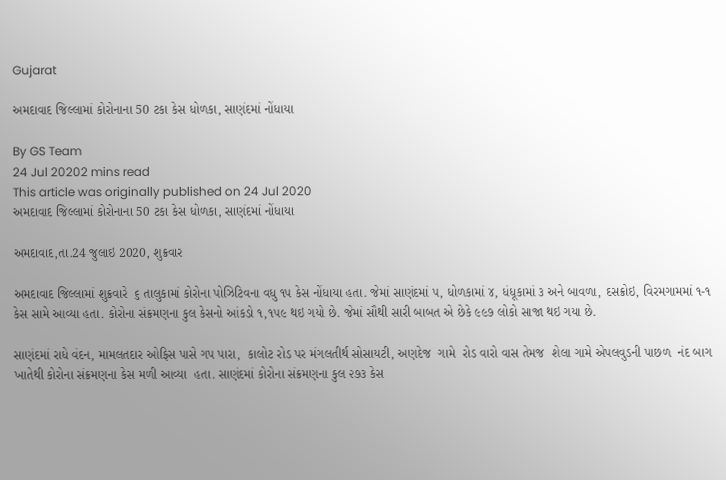Gujarat

અમદાવાદ જિલ્લામાં કોરોનાના 50 ટકા કેસ ધોળકા, સાણંદમાં નોંધાયા

By GS Team
24 Jul 20202 mins read
This article was originally published on 24 Jul 2020
અમદાવાદ જિલ્લામાં કોરોનાના 50 ટકા કેસ ધોળકા, સાણંદમાં નોંધાયા

અમદાવાદ,તા.24 જુલાઇ 2020, શુક્રવાર

અમદાવાદ જિલ્લામાં શુક્રવારે  ૬ તાલુકામાં કોરોના પોઝિટિવના વધુ ૧૫ કેસ નોંધાયા હતા. જેમાં સાણંદમાં ૫, ધોળકામાં ૪, ધંધૂકામાં ૩ અને બાવળા, દસક્રોઇ, વિરમગામમાં ૧-૧ કેસ સામે આવ્યા હતા. કોરોના સંક્રમણના કુલ કેસનો આંકડો ૧,૧૫૯ થઇ ગયો છે. જેમાં સૌથી સારી બાબત એ છેકે ૯૯૭ લોકો સાજા થઇ ગયા છે.

સાણંદમાં રાધે વંદન, મામલતદાર ઓફિસ પાસે ગપ પારા,  કાલોટ રોડ પર મંગલતીર્થ સોસાયટી, અણદેજ  ગામે  રોડ વારો વાસ તેમજ  શેલા ગામે એપલવુડની પાછળ  નંદ બાગ ખાતેથી કોરોના સંક્રમણના કેસ મળી આવ્યા  હતા. સાણંદમાં કોરોના સંક્રમણના કુલ ૨૭૩ કેસ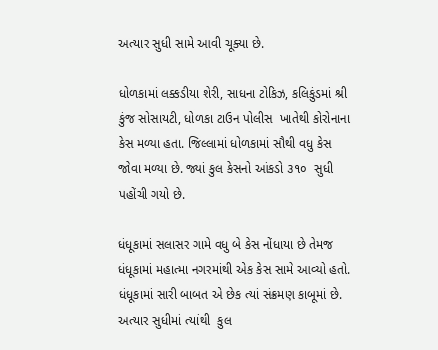અત્યાર સુધી સામે આવી ચૂક્યા છે.

ધોળકામાં લક્કડીયા શેરી, સાધના ટોકિઝ, કલિકુંડમાં શ્રી કુંજ સોસાયટી, ધોળકા ટાઉન પોલીસ  ખાતેથી કોરોનાના કેસ મળ્યા હતા. જિલ્લામાં ધોળકામાં સૌથી વધુ કેસ જોવા મળ્યા છે. જ્યાં કુલ કેસનો આંકડો ૩૧૦  સુધી પહોંચી ગયો છે.

ધંધૂકામાં સલાસર ગામે વધુ બે કેસ નોંધાયા છે તેમજ ધંધૂકામાં મહાત્મા નગરમાંથી એક કેસ સામે આવ્યો હતો.   ધંધૂકામાં સારી બાબત એ છેક ત્યાં સંક્રમણ કાબૂમાં છે. અત્યાર સુધીમાં ત્યાંથી  કુલ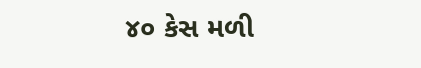૪૦ કેસ મળી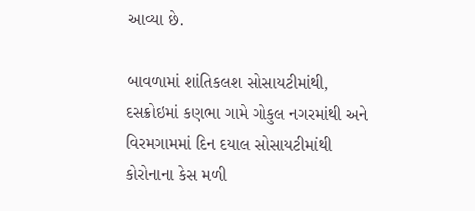આવ્યા છે.

બાવળામાં શાંતિકલશ સોસાયટીમાંથી, દસક્રોઇમાં કણભા ગામે ગોકુલ નગરમાંથી અને વિરમગામમાં દિન દયાલ સોસાયટીમાંથી કોરોનાના કેસ મળી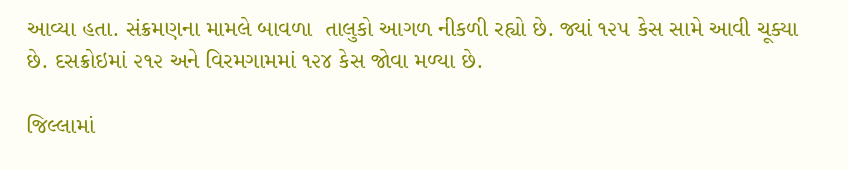આવ્યા હતા. સંક્રમણના મામલે બાવળા  તાલુકો આગળ નીકળી રહ્યો છે. જ્યાં ૧૨૫ કેસ સામે આવી ચૂક્યા છે. દસક્રોઇમાં ૨૧૨ અને વિરમગામમાં ૧૨૪ કેસ જોવા મળ્યા છે.

જિલ્લામાં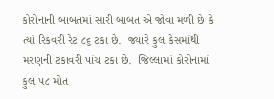કોરોનાની બાબતમાં સારી બાબત એ જોવા મળી છે કે ત્યાં રિકવરી રેટ ૮૬ ટકા છે.  જ્યારે કુલ કેસમાંથી મરણની ટકાવરી પાંચ ટકા છે.  જિલ્લામાં કોરોનામાં કુલ ૫૮ મોત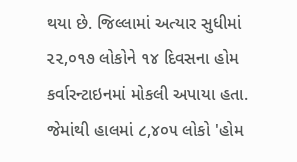થયા છે. જિલ્લામાં અત્યાર સુધીમાં ૨૨,૦૧૭ લોકોને ૧૪ દિવસના હોમ કર્વારન્ટાઇનમાં મોકલી અપાયા હતા. જેમાંથી હાલમાં ૮,૪૦૫ લોકો 'હોમ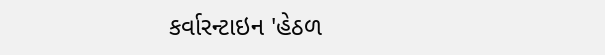કર્વારન્ટાઇન 'હેઠળ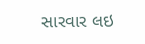સારવાર લઇ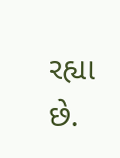રહ્યા છે.